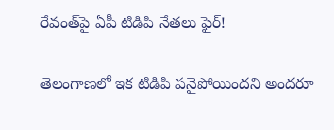రేవంత్‌పై ఏపీ టిడిపి నేతలు ఫైర్!

తెలంగాణలో ఇక టిడిపి పనైపోయిందని అందరూ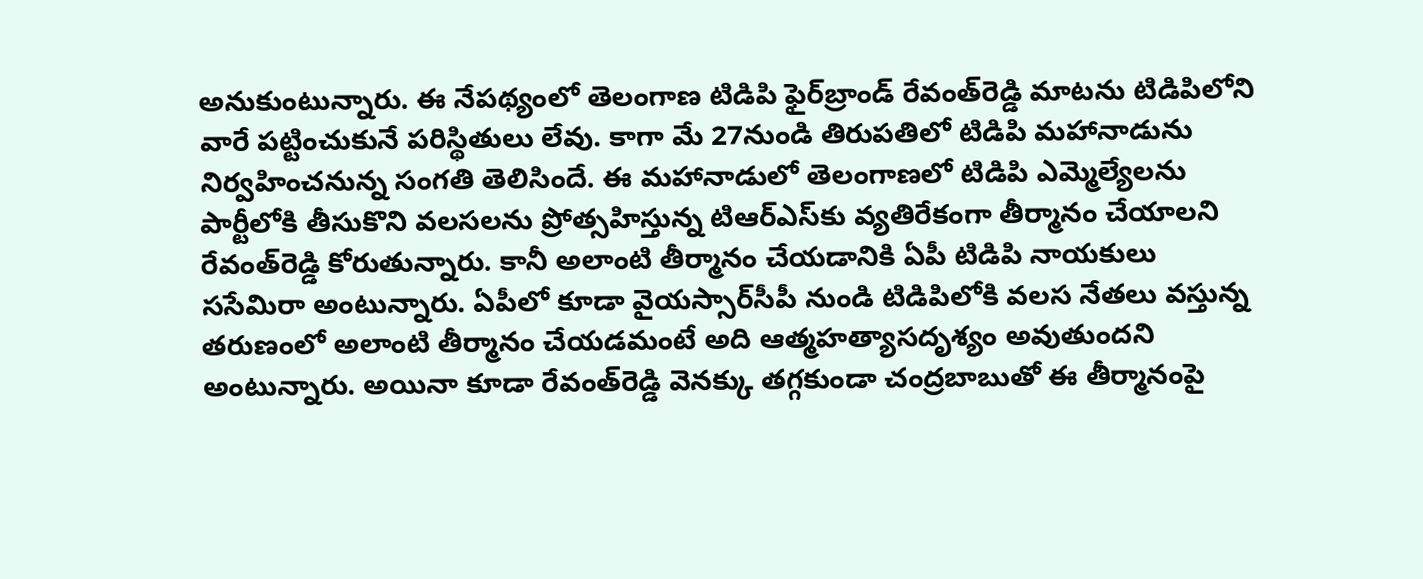అనుకుంటున్నారు. ఈ నేపథ్యంలో తెలంగాణ టిడిపి ఫైర్‌బ్రాండ్‌ రేవంత్‌రెడ్డి మాటను టిడిపిలోని వారే పట్టించుకునే పరిస్థితులు లేవు. కాగా మే 27నుండి తిరుపతిలో టిడిపి మహానాడును నిర్వహించనున్న సంగతి తెలిసిందే. ఈ మహానాడులో తెలంగాణలో టిడిపి ఎమ్మెల్యేలను పార్టీలోకి తీసుకొని వలసలను ప్రోత్సహిస్తున్న టిఆర్‌ఎస్‌కు వ్యతిరేకంగా తీర్మానం చేయాలని రేవంత్‌రెడ్డి కోరుతున్నారు. కానీ అలాంటి తీర్మానం చేయడానికి ఏపీ టిడిపి నాయకులు ససేమిరా అంటున్నారు. ఏపీలో కూడా వైయస్సార్‌సీపీ నుండి టిడిపిలోకి వలస నేతలు వస్తున్న తరుణంలో అలాంటి తీర్మానం చేయడమంటే అది ఆత్మహత్యాసదృశ్యం అవుతుందని అంటున్నారు. అయినా కూడా రేవంత్‌రెడ్డి వెనక్కు తగ్గకుండా చంద్రబాబుతో ఈ తీర్మానంపై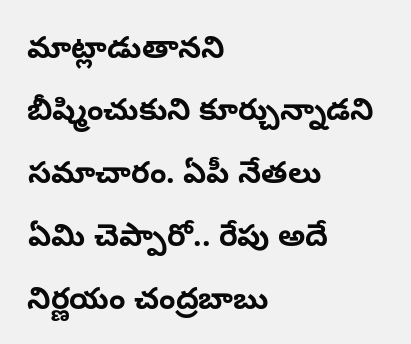మాట్లాడుతానని బీష్మించుకుని కూర్చున్నాడని సమాచారం. ఏపీ నేతలు ఏమి చెప్పారో.. రేపు అదే నిర్ణయం చంద్రబాబు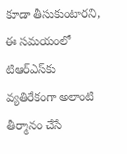కూడా తీసుకుంటారని, ఈ సమయంలో టిఆర్‌ఎస్‌కు వ్యతిరేకంగా అలాంటి తీర్మానం చేసే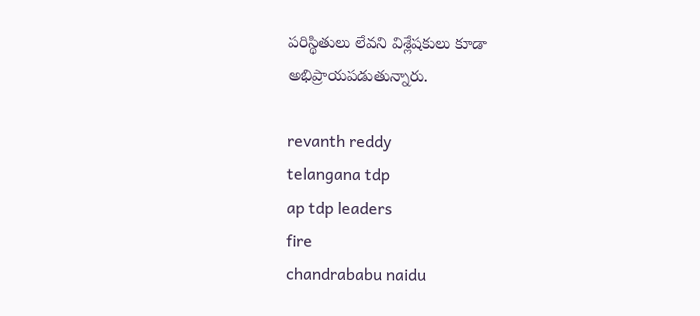పరిస్థితులు లేవని విశ్లేషకులు కూడా అభిప్రాయపడుతున్నారు.

revanth reddy
telangana tdp
ap tdp leaders
fire
chandrababu naidu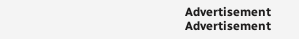Advertisement
Advertisement